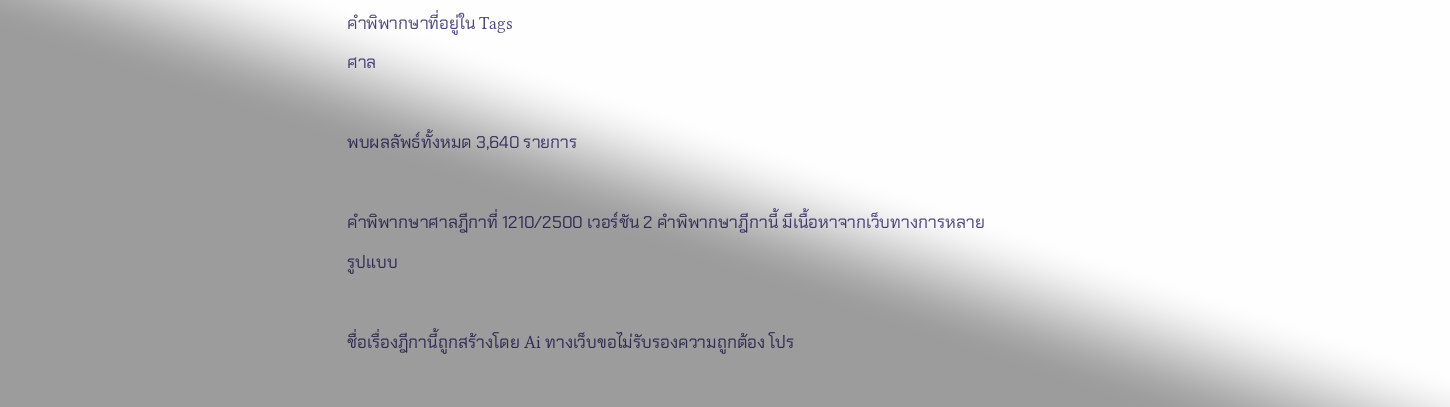คำพิพากษาที่อยู่ใน Tags
ศาล

พบผลลัพธ์ทั้งหมด 3,640 รายการ

คำพิพากษาศาลฎีกาที่ 1210/2500 เวอร์ชัน 2 คำพิพากษาฎีกานี้ มีเนื้อหาจากเว็บทางการหลายรูปแบบ

ชื่อเรื่องฎีกานี้ถูกสร้างโดย Ai ทางเว็บขอไม่รับรองความถูกต้อง โปร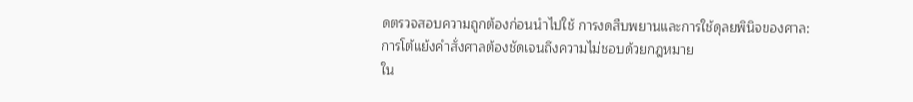ดตรวจสอบความถูกต้องก่อนนำไปใช้ การงดสืบพยานและการใช้ดุลยพินิจของศาล: การโต้แย้งคำสั่งศาลต้องชัดเจนถึงความไม่ชอบด้วยกฎหมาย
ใน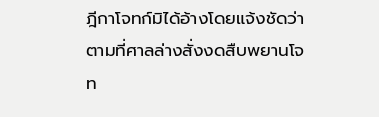ฎีกาโจทก์มิได้อ้างโดยแจ้งชัดว่าตามที่ศาลล่างสั่งงดสืบพยานโจท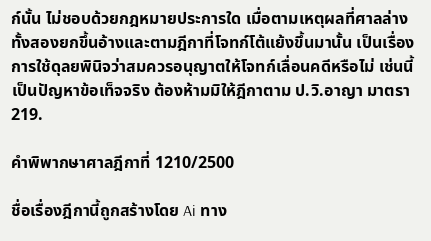ก์นั้น ไม่ชอบด้วยกฎหมายประการใด เมื่อตามเหตุผลที่ศาลล่างทั้งสองยกขึ้นอ้างและตามฎีกาที่โจทก์โต้แย้งขึ้นมานั้น เป็นเรื่องการใช้ดุลยพินิจว่าสมควรอนุญาตให้โจทก์เลื่อนคดีหรือไม่ เช่นนี้ เป็นปัญหาข้อเท็จจริง ต้องห้ามมิให้ฎีกาตาม ป.วิ.อาญา มาตรา 219.

คำพิพากษาศาลฎีกาที่ 1210/2500

ชื่อเรื่องฎีกานี้ถูกสร้างโดย Ai ทาง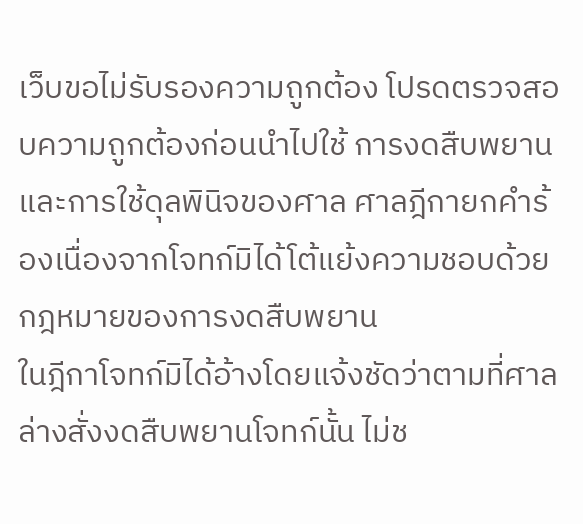เว็บขอไม่รับรองความถูกต้อง โปรดตรวจสอบความถูกต้องก่อนนำไปใช้ การงดสืบพยานและการใช้ดุลพินิจของศาล ศาลฎีกายกคำร้องเนื่องจากโจทก์มิได้โต้แย้งความชอบด้วยกฎหมายของการงดสืบพยาน
ในฎีกาโจทก์มิได้อ้างโดยแจ้งชัดว่าตามที่ศาลล่างสั่งงดสืบพยานโจทก์นั้น ไม่ช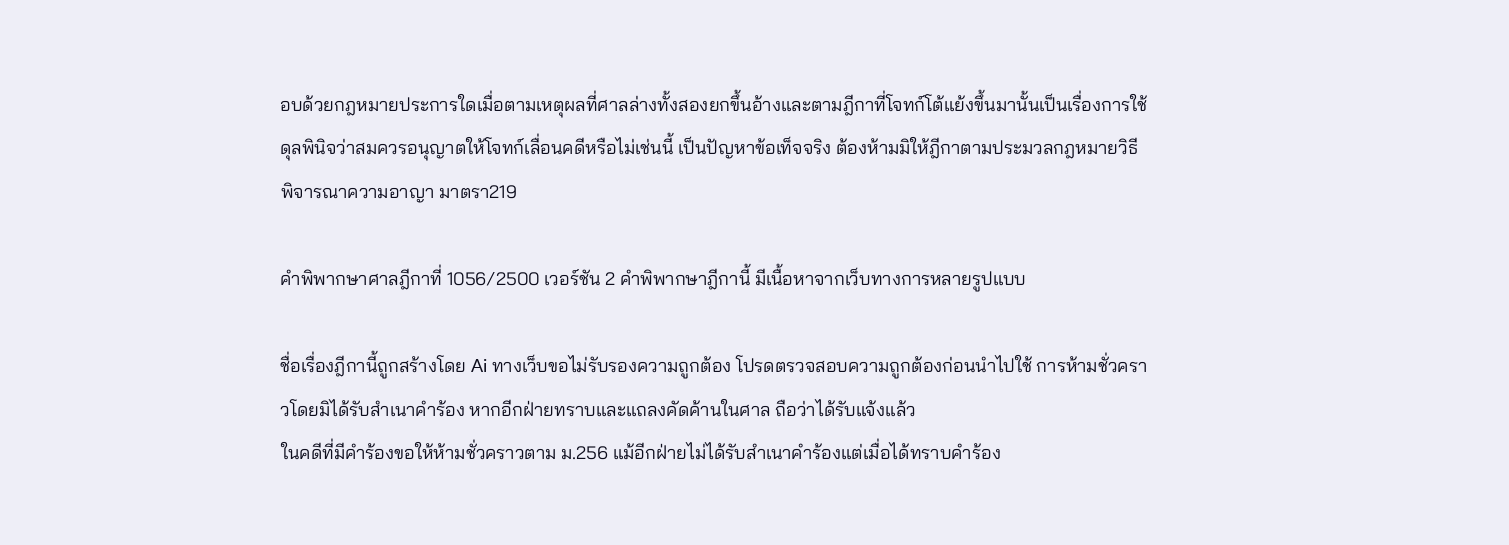อบด้วยกฎหมายประการใดเมื่อตามเหตุผลที่ศาลล่างทั้งสองยกขึ้นอ้างและตามฎีกาที่โจทก์โต้แย้งขึ้นมานั้นเป็นเรื่องการใช้ดุลพินิจว่าสมควรอนุญาตให้โจทก์เลื่อนคดีหรือไม่เช่นนี้ เป็นปัญหาข้อเท็จจริง ต้องห้ามมิให้ฎีกาตามประมวลกฎหมายวิธีพิจารณาความอาญา มาตรา219

คำพิพากษาศาลฎีกาที่ 1056/2500 เวอร์ชัน 2 คำพิพากษาฎีกานี้ มีเนื้อหาจากเว็บทางการหลายรูปแบบ

ชื่อเรื่องฎีกานี้ถูกสร้างโดย Ai ทางเว็บขอไม่รับรองความถูกต้อง โปรดตรวจสอบความถูกต้องก่อนนำไปใช้ การห้ามชั่วคราวโดยมิได้รับสำเนาคำร้อง หากอีกฝ่ายทราบและแถลงคัดค้านในศาล ถือว่าได้รับแจ้งแล้ว
ในคดีที่มีคำร้องขอให้ห้ามชั่วคราวตาม ม.256 แม้อีกฝ่ายไม่ได้รับสำเนาคำร้องแต่เมื่อได้ทราบคำร้อง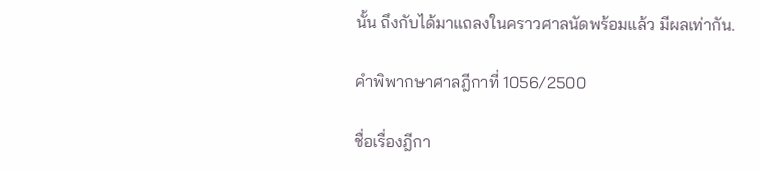นั้น ถึงกับได้มาแถลงในคราวศาลนัดพร้อมแล้ว มีผลเท่ากัน.

คำพิพากษาศาลฎีกาที่ 1056/2500

ชื่อเรื่องฎีกา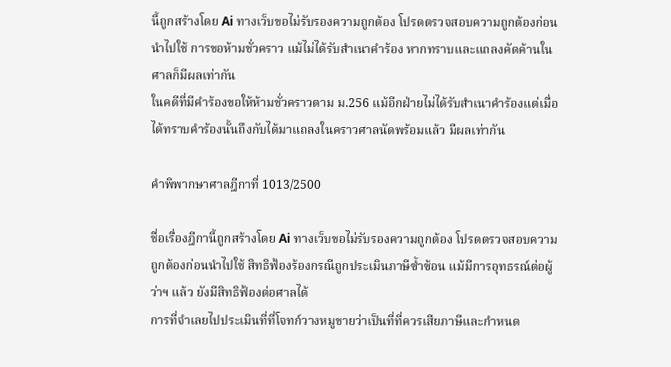นี้ถูกสร้างโดย Ai ทางเว็บขอไม่รับรองความถูกต้อง โปรดตรวจสอบความถูกต้องก่อนนำไปใช้ การขอห้ามชั่วคราว แม้ไม่ได้รับสำเนาคำร้อง หากทราบและแถลงคัดค้านในศาลก็มีผลเท่ากัน
ในคดีที่มีคำร้องขอให้ห้ามชั่วคราวตาม ม.256 แม้อีกฝ่ายไม่ได้รับสำเนาคำร้องแต่เมื่อได้ทราบคำร้องนั้นถึงกับได้มาแถลงในคราวศาลนัดพร้อมแล้ว มีผลเท่ากัน

คำพิพากษาศาลฎีกาที่ 1013/2500

ชื่อเรื่องฎีกานี้ถูกสร้างโดย Ai ทางเว็บขอไม่รับรองความถูกต้อง โปรดตรวจสอบความถูกต้องก่อนนำไปใช้ สิทธิฟ้องร้องกรณีถูกประเมินภาษีซ้ำซ้อน แม้มีการอุทธรณ์ต่อผู้ว่าฯ แล้ว ยังมีสิทธิฟ้องต่อศาลได้
การที่จำเลยไปประเมินที่ที่โจทก์วางหมูขายว่าเป็นที่ที่ควรเสียภาษีและกำหนด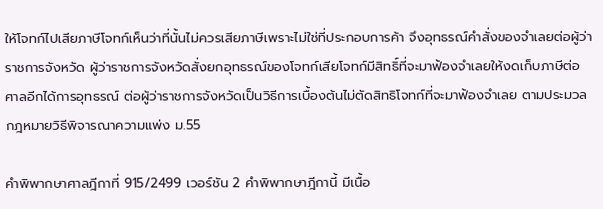ให้โจทก์ไปเสียภาษีโจทก์เห็นว่าที่นั้นไม่ควรเสียภาษีเพราะไม่ใช่ที่ประกอบการค้า จึงอุทธรณ์คำสั่งของจำเลยต่อผู้ว่าราชการจังหวัด ผู้ว่าราชการจังหวัดสั่งยกอุทธรณ์ของโจทก์เสียโจทก์มีสิทธิ์ที่จะมาฟ้องจำเลยให้งดเก็บภาษีต่อศาลอีกได้การอุทธรณ์ ต่อผู้ว่าราชการจังหวัดเป็นวิธีการเบื้องต้นไม่ตัดสิทธิโจทก์ที่จะมาฟ้องจำเลย ตามประมวลกฎหมายวิธีพิจารณาความแพ่ง ม.55

คำพิพากษาศาลฎีกาที่ 915/2499 เวอร์ชัน 2 คำพิพากษาฎีกานี้ มีเนื้อ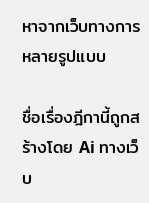หาจากเว็บทางการหลายรูปแบบ

ชื่อเรื่องฎีกานี้ถูกสร้างโดย Ai ทางเว็บ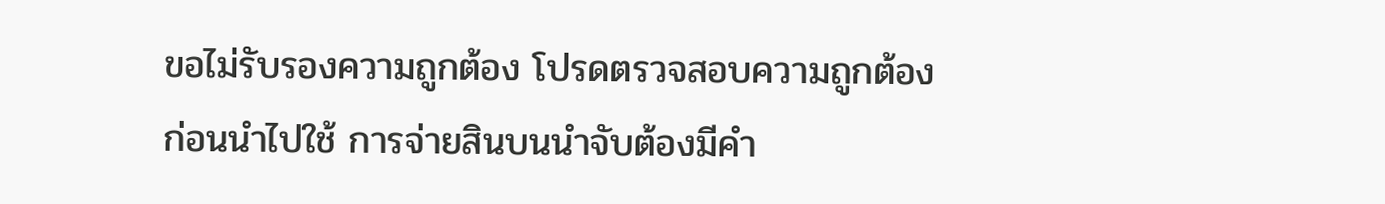ขอไม่รับรองความถูกต้อง โปรดตรวจสอบความถูกต้องก่อนนำไปใช้ การจ่ายสินบนนำจับต้องมีคำ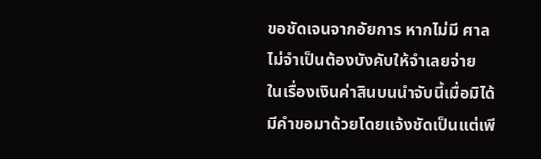ขอชัดเจนจากอัยการ หากไม่มี ศาลไม่จำเป็นต้องบังคับให้จำเลยจ่าย
ในเรื่องเงินค่าสินบนนำจับนี้เมื่อมิได้มีคำขอมาด้วยโดยแจ้งชัดเป็นแต่เพี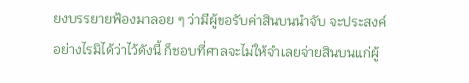ยงบรรยายฟ้องมาลอย ๆ ว่ามีผู้ขอรับค่าสินบนนำจับ จะประสงค์อย่างไรมิได้ว่าไว้ดังนี้ ก็ชอบที่ศาลจะไม่ให้จำเลยจ่ายสินบนแก่ผู้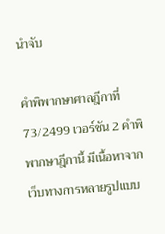นำจับ

คำพิพากษาศาลฎีกาที่ 73/2499 เวอร์ชัน 2 คำพิพากษาฎีกานี้ มีเนื้อหาจากเว็บทางการหลายรูปแบบ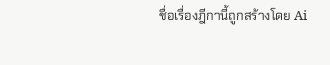ชื่อเรื่องฎีกานี้ถูกสร้างโดย Ai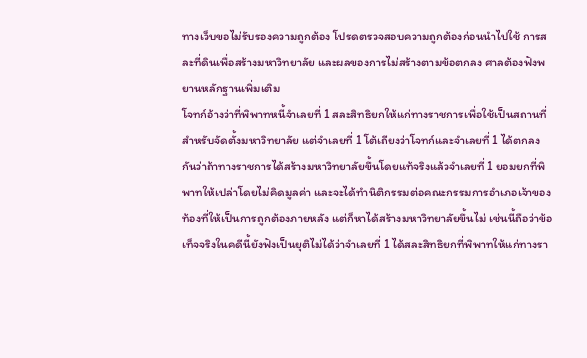ทางเว็บขอไม่รับรองความถูกต้อง โปรดตรวจสอบความถูกต้องก่อนนำไปใช้ การสละที่ดินเพื่อสร้างมหาวิทยาลัย และผลของการไม่สร้างตามข้อตกลง ศาลต้องฟังพยานหลักฐานเพิ่มเติม
โจทก์อ้างว่าที่พิพาทหนี้จำเลยที่ 1 สละสิทธิยกให้แก่ทางราชการเพื่อใช้เป็นสถานที่สำหรับจัดตั้งมหาวิทยาลัย แต่จำเลยที่ 1 โต้เถียงว่าโจทก์และจำเลยที่ 1 ได้ตกลงกันว่าถ้าทางราชการได้สร้างมหาวิทยาลัยขึ้นโดยแท้จริงแล้วจำเลยที่ 1 ยอมยกที่พิพาทให้เปล่าโดยไม่คิดมูลค่า และจะได้ทำนิติกรรมต่อคณะกรรมการอำเภอเจ้าของท้องที่ให้เป็นการถูกต้องภายหลัง แต่ก็หาได้สร้างมหาวิทยาลัยขึ้นไม่ เช่นนี้ถือว่าข้อเท็จจริงในคดีนี้ยังฟังเป็นยุติไม่ได้ว่าจำเลยที่ 1 ได้สละสิทธิยกที่พิพาทให้แก่ทางรา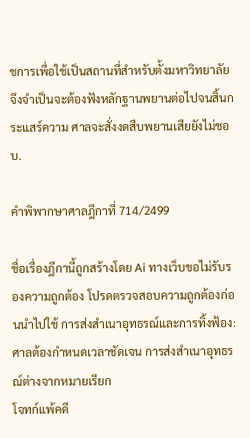ชการเพื่อใช้เป็นสถานที่สำหรับตั้งมหาวิทยาลัย จึงจำเป็นจะต้องฟังหลักฐานพยานต่อไปจนสิ้นกระแสร์ความ ศาลจะสั่งงดสืบพยานเสียยังไม่ชอบ.

คำพิพากษาศาลฎีกาที่ 714/2499

ชื่อเรื่องฎีกานี้ถูกสร้างโดย Ai ทางเว็บขอไม่รับรองความถูกต้อง โปรดตรวจสอบความถูกต้องก่อนนำไปใช้ การส่งสำเนาอุทธรณ์และการทิ้งฟ้อง: ศาลต้องกำหนดเวลาชัดเจน การส่งสำเนาอุทธรณ์ต่างจากหมายเรียก
โจทก์แพ้คดี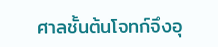ศาลชั้นต้นโจทก์จึงอุ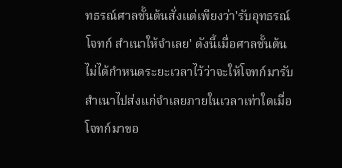ทธรณ์ศาลชั้นต้นสั่งแต่เพียงว่า'รับอุทธรณ์โจทก์ สำเนาให้จำเลย' ดังนี้เมื่อศาลชั้นต้นไม่ได้กำหนดระยะเวลาไว้ว่าจะให้โจทก์มารับสำเนาไปส่งแก่จำเลยภายในเวลาเท่าใดเมื่อโจทก์มาขอ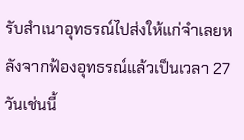รับสำเนาอุทธรณ์ไปส่งให้แก่จำเลยหลังจากฟ้องอุทธรณ์แล้วเป็นเวลา 27 วันเช่นนี้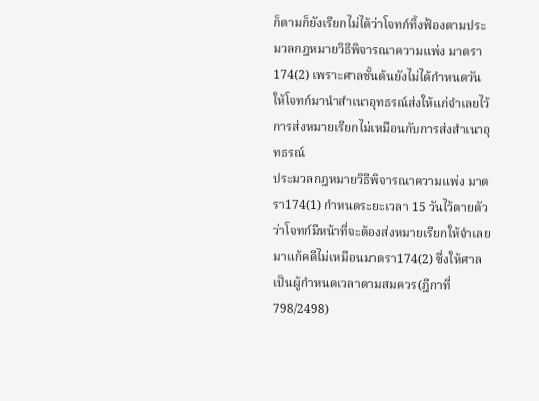ก็ตามก็ยังเรียกไม่ได้ว่าโจทก์ทิ้งฟ้องตามประมวลกฎหมายวิธีพิจารณาความแพ่ง มาตรา174(2) เพราะศาลชั้นต้นยังไม่ได้กำหนดวันให้โจทก์มานำสำเนาอุทธรณ์ส่งให้แก่จำเลยไว้
การส่งหมายเรียกไม่เหมือนกับการส่งสำเนาอุทธรณ์
ประมวลกฎหมายวิธีพิจารณาความแพ่ง มาตรา174(1) กำหนดระยะเวลา 15 วันไว้ตายตัวว่าโจทก์มีหน้าที่จะต้องส่งหมายเรียกให้จำเลยมาแก้คดีไม่เหมือนมาตรา174(2) ซึ่งให้ศาลเป็นผู้กำหนดเวลาตามสมควร(ฎีกาที่ 798/2498)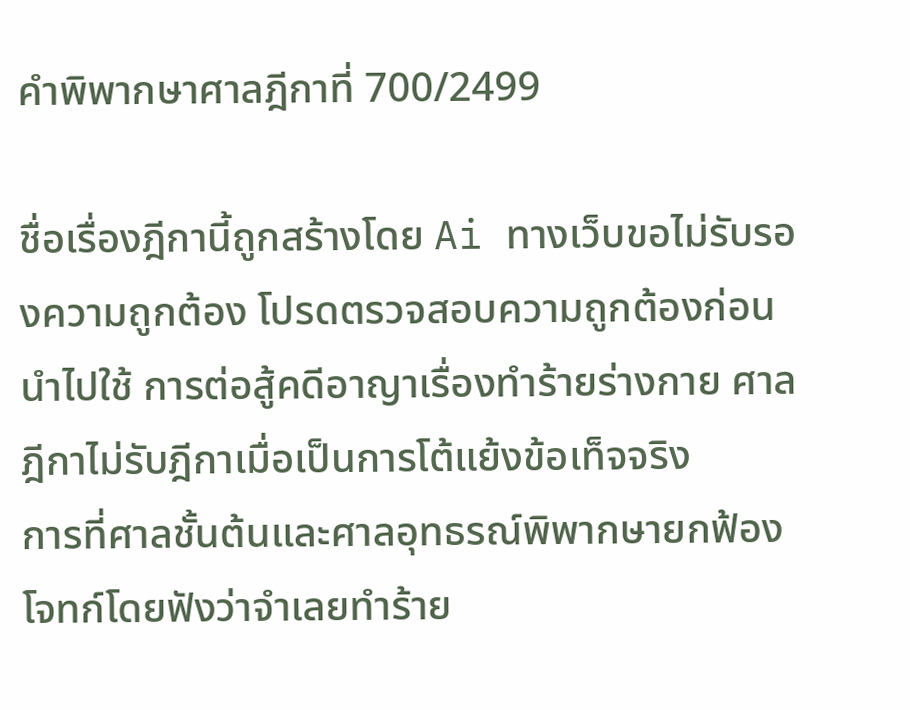คำพิพากษาศาลฎีกาที่ 700/2499

ชื่อเรื่องฎีกานี้ถูกสร้างโดย Ai ทางเว็บขอไม่รับรองความถูกต้อง โปรดตรวจสอบความถูกต้องก่อนนำไปใช้ การต่อสู้คดีอาญาเรื่องทำร้ายร่างกาย ศาลฎีกาไม่รับฎีกาเมื่อเป็นการโต้แย้งข้อเท็จจริง
การที่ศาลชั้นต้นและศาลอุทธรณ์พิพากษายกฟ้องโจทก์โดยฟังว่าจำเลยทำร้าย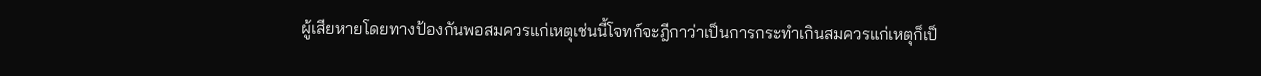ผู้เสียหายโดยทางป้องกันพอสมควรแก่เหตุเช่นนี้โจทก์จะฎีกาว่าเป็นการกระทำเกินสมควรแก่เหตุก็เป็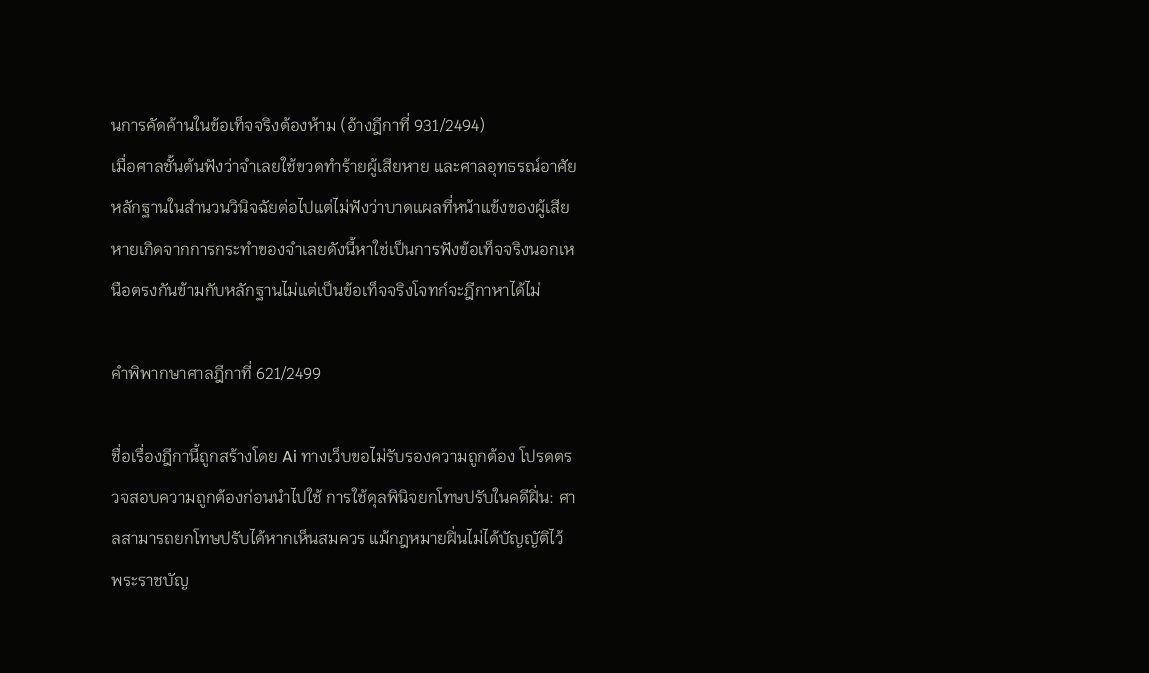นการคัดค้านในข้อเท็จจริงต้องห้าม (อ้างฎีกาที่ 931/2494)
เมื่อศาลชั้นต้นฟังว่าจำเลยใช้ขวดทำร้ายผู้เสียหาย และศาลอุทธรณ์อาศัยหลักฐานในสำนวนวินิจฉัยต่อไปแต่ไม่ฟังว่าบาดแผลที่หน้าแข้งของผู้เสียหายเกิดจากการกระทำของจำเลยดังนี้หาใช่เป็นการฟังข้อเท็จจริงนอกเหนือตรงกันข้ามกับหลักฐานไม่แต่เป็นข้อเท็จจริงโจทก์จะฎีกาหาได้ไม่

คำพิพากษาศาลฎีกาที่ 621/2499

ชื่อเรื่องฎีกานี้ถูกสร้างโดย Ai ทางเว็บขอไม่รับรองความถูกต้อง โปรดตรวจสอบความถูกต้องก่อนนำไปใช้ การใช้ดุลพินิจยกโทษปรับในคดีฝิ่น: ศาลสามารถยกโทษปรับได้หากเห็นสมควร แม้กฎหมายฝิ่นไม่ได้บัญญัติไว้
พระราชบัญ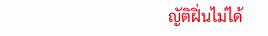ญัติฝิ่นไม่ได้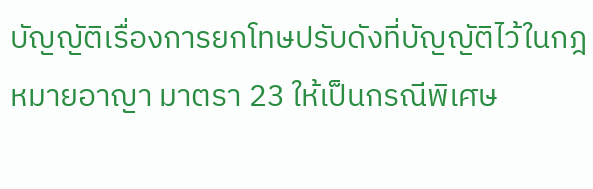บัญญัติเรื่องการยกโทษปรับดังที่บัญญัติไว้ในกฎหมายอาญา มาตรา 23 ให้เป็นกรณีพิเศษ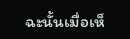ฉะนั้นเมื่อเห็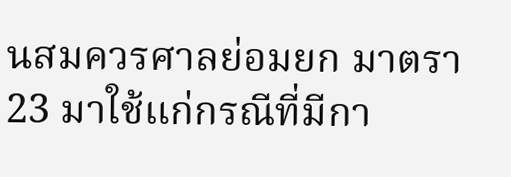นสมควรศาลย่อมยก มาตรา 23 มาใช้แก่กรณีที่มีกา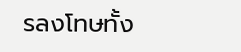รลงโทษทั้ง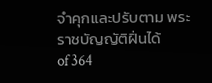จำคุกและปรับตาม พระราชบัญญัติฝิ่นได้
of 364